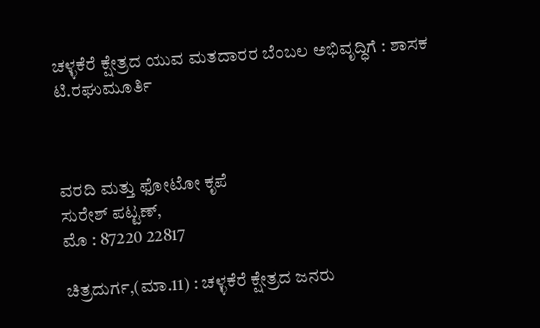ಚಳ್ಳಕೆರೆ ಕ್ಷೇತ್ರದ ಯುವ ಮತದಾರರ ಬೆಂಬಲ ಅಭಿವೃದ್ಧಿಗೆ : ಶಾಸಕ ಟಿ.ರಘುಮೂರ್ತಿ



ವರದಿ ಮತ್ತು ಫೋಟೋ ಕೃಪೆ
ಸುರೇಶ್ ಪಟ್ಟಣ್,
ಮೊ : 87220 22817

ಚಿತ್ರದುರ್ಗ,(ಮಾ.11) : ಚಳ್ಳಕೆರೆ ಕ್ಷೇತ್ರದ ಜನರು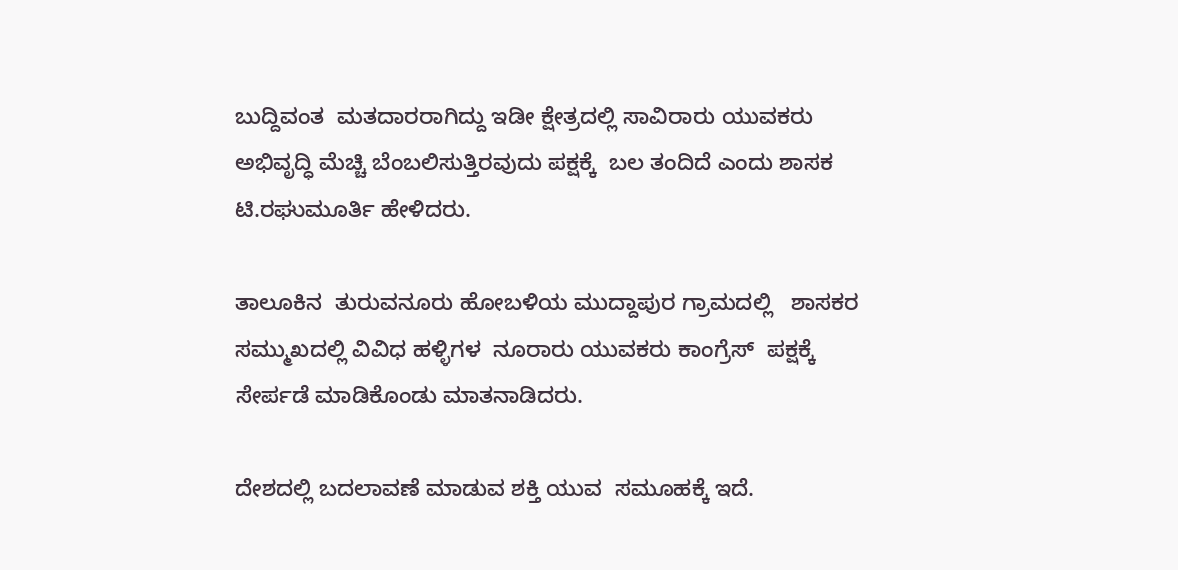ಬುದ್ದಿವಂತ  ಮತದಾರರಾಗಿದ್ದು ಇಡೀ ಕ್ಷೇತ್ರದಲ್ಲಿ ಸಾವಿರಾರು ಯುವಕರು ಅಭಿವೃದ್ಧಿ ಮೆಚ್ಚಿ ಬೆಂಬಲಿಸುತ್ತಿರವುದು ಪಕ್ಷಕ್ಕೆ  ಬಲ ತಂದಿದೆ ಎಂದು ಶಾಸಕ ಟಿ.ರಘುಮೂರ್ತಿ ಹೇಳಿದರು.

ತಾಲೂಕಿನ  ತುರುವನೂರು ಹೋಬಳಿಯ ಮುದ್ದಾಪುರ ಗ್ರಾಮದಲ್ಲಿ   ಶಾಸಕರ ಸಮ್ಮುಖದಲ್ಲಿ ವಿವಿಧ ಹಳ್ಳಿಗಳ  ನೂರಾರು ಯುವಕರು ಕಾಂಗ್ರೆಸ್  ಪಕ್ಷಕ್ಕೆ  ಸೇರ್ಪಡೆ ಮಾಡಿಕೊಂಡು ಮಾತನಾಡಿದರು.

ದೇಶದಲ್ಲಿ ಬದಲಾವಣೆ ಮಾಡುವ ಶಕ್ತಿ ಯುವ  ಸಮೂಹಕ್ಕೆ ಇದೆ.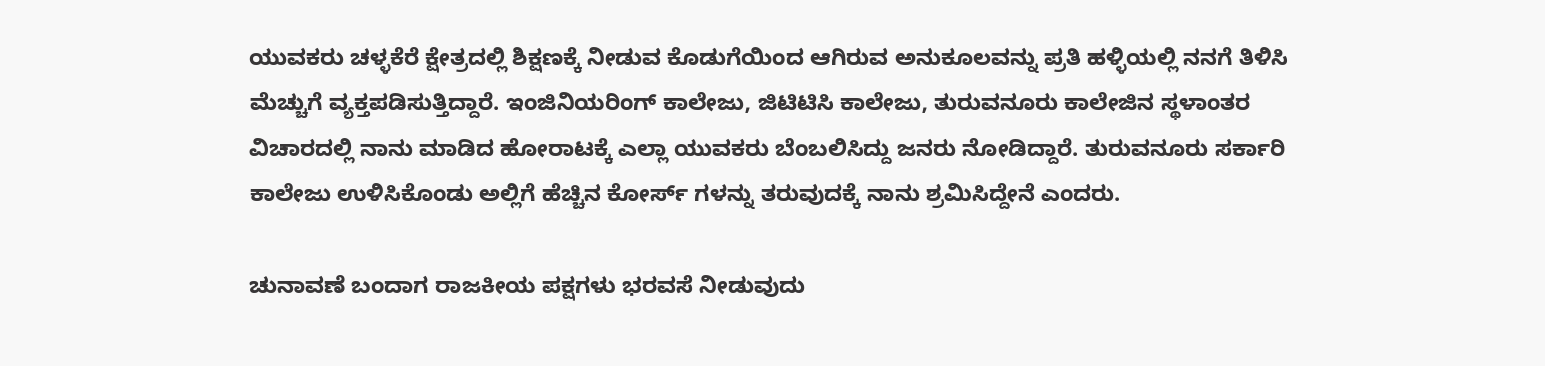ಯುವಕರು ಚಳ್ಳಕೆರೆ ಕ್ಷೇತ್ರದಲ್ಲಿ ಶಿಕ್ಷಣಕ್ಕೆ ನೀಡುವ ಕೊಡುಗೆಯಿಂದ ಆಗಿರುವ ಅನುಕೂಲವನ್ನು ಪ್ರತಿ ಹಳ್ಳಿಯಲ್ಲಿ ನನಗೆ ತಿಳಿಸಿ ಮೆಚ್ಚುಗೆ ವ್ಯಕ್ತಪಡಿಸುತ್ತಿದ್ದಾರೆ. ಇಂಜಿನಿಯರಿಂಗ್ ಕಾಲೇಜು, ಜಿಟಿಟಿಸಿ ಕಾಲೇಜು, ತುರುವನೂರು ಕಾಲೇಜಿನ ಸ್ಥಳಾಂತರ ವಿಚಾರದಲ್ಲಿ ನಾನು ಮಾಡಿದ ಹೋರಾಟಕ್ಕೆ ಎಲ್ಲಾ ಯುವಕರು ಬೆಂಬಲಿಸಿದ್ದು ಜನರು ನೋಡಿದ್ದಾರೆ. ತುರುವನೂರು ಸರ್ಕಾರಿ ಕಾಲೇಜು ಉಳಿಸಿಕೊಂಡು ಅಲ್ಲಿಗೆ ಹೆಚ್ಚಿನ ಕೋರ್ಸ್ ಗಳನ್ನು ತರುವುದಕ್ಕೆ ನಾನು ಶ್ರಮಿಸಿದ್ದೇನೆ ಎಂದರು.

ಚುನಾವಣೆ ಬಂದಾಗ ರಾಜಕೀಯ ಪಕ್ಷಗಳು ಭರವಸೆ ನೀಡುವುದು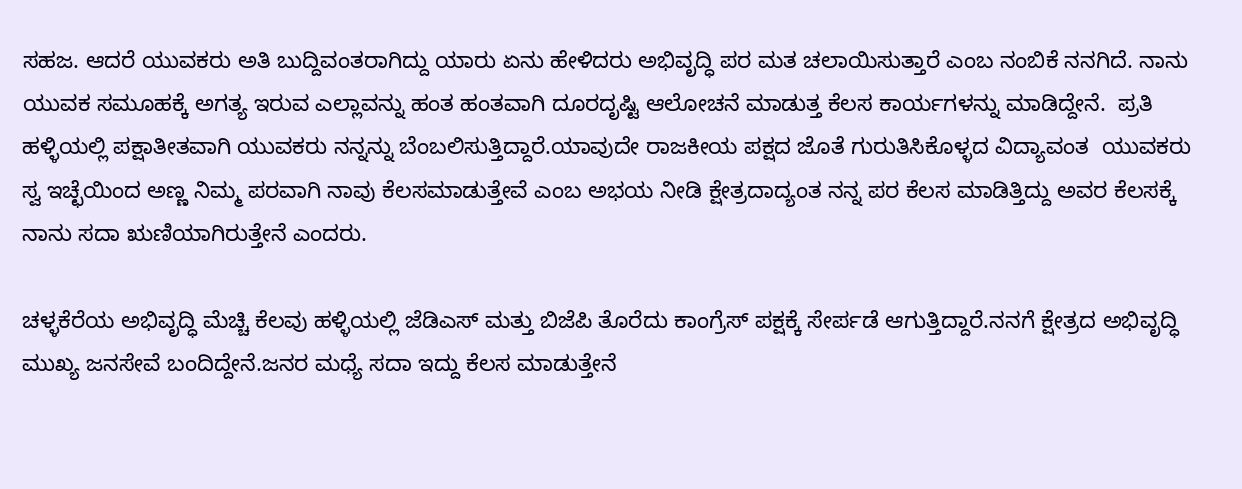ಸಹಜ. ಆದರೆ ಯುವಕರು ಅತಿ ಬುದ್ದಿವಂತರಾಗಿದ್ದು ಯಾರು ಏನು ಹೇಳಿದರು ಅಭಿವೃದ್ಧಿ ಪರ ಮತ ಚಲಾಯಿಸುತ್ತಾರೆ ಎಂಬ ನಂಬಿಕೆ ನನಗಿದೆ. ನಾನು ಯುವಕ ಸಮೂಹಕ್ಕೆ ಅಗತ್ಯ ಇರುವ ಎಲ್ಲಾವನ್ನು ಹಂತ ಹಂತವಾಗಿ ದೂರದೃಷ್ಟಿ ಆಲೋಚನೆ ಮಾಡುತ್ತ ಕೆಲಸ ಕಾರ್ಯಗಳನ್ನು ಮಾಡಿದ್ದೇನೆ.  ಪ್ರತಿ ಹಳ್ಳಿಯಲ್ಲಿ ಪಕ್ಷಾತೀತವಾಗಿ ಯುವಕರು ನನ್ನನ್ನು ಬೆಂಬಲಿಸುತ್ತಿದ್ದಾರೆ.ಯಾವುದೇ ರಾಜಕೀಯ ಪಕ್ಷದ ಜೊತೆ ಗುರುತಿಸಿಕೊಳ್ಳದ ವಿದ್ಯಾವಂತ  ಯುವಕರು ಸ್ವ ಇಚ್ಛೆಯಿಂದ ಅಣ್ಣ ನಿಮ್ಮ ಪರವಾಗಿ ನಾವು ಕೆಲಸಮಾಡುತ್ತೇವೆ ಎಂಬ ಅಭಯ ನೀಡಿ ಕ್ಷೇತ್ರದಾದ್ಯಂತ ನನ್ನ ಪರ ಕೆಲಸ ಮಾಡಿತ್ತಿದ್ದು ಅವರ ಕೆಲಸಕ್ಕೆ ನಾನು ಸದಾ ಋಣಿಯಾಗಿರುತ್ತೇನೆ ಎಂದರು.

ಚಳ್ಳಕೆರೆಯ ಅಭಿವೃದ್ಧಿ ಮೆಚ್ಚಿ ಕೆಲವು ಹಳ್ಳಿಯಲ್ಲಿ ಜೆಡಿಎಸ್ ಮತ್ತು ಬಿಜೆಪಿ ತೊರೆದು ಕಾಂಗ್ರೆಸ್ ಪಕ್ಷಕ್ಕೆ ಸೇರ್ಪಡೆ ಆಗುತ್ತಿದ್ದಾರೆ.ನನಗೆ ಕ್ಷೇತ್ರದ ಅಭಿವೃದ್ಧಿ ಮುಖ್ಯ ಜನಸೇವೆ ಬಂದಿದ್ದೇನೆ.ಜನರ ಮಧ್ಯೆ ಸದಾ ಇದ್ದು ಕೆಲಸ ಮಾಡುತ್ತೇನೆ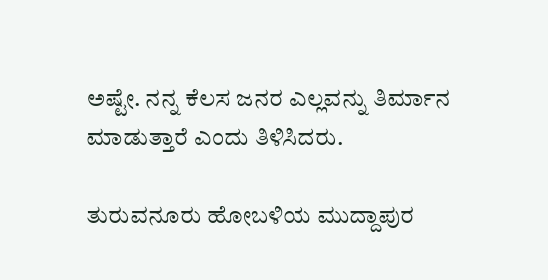ಅಷ್ಟೇ. ನನ್ನ ಕೆಲಸ ಜನರ ಎಲ್ಲವನ್ನು ತಿರ್ಮಾನ ಮಾಡುತ್ತಾರೆ ಎಂದು ತಿಳಿಸಿದರು.

ತುರುವನೂರು ಹೋಬಳಿಯ ಮುದ್ದಾಪುರ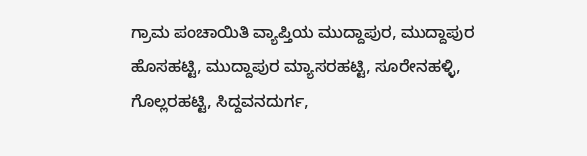ಗ್ರಾಮ ಪಂಚಾಯಿತಿ ವ್ಯಾಪ್ತಿಯ ಮುದ್ದಾಪುರ, ಮುದ್ದಾಪುರ ಹೊಸಹಟ್ಟಿ, ಮುದ್ದಾಪುರ ಮ್ಯಾಸರಹಟ್ಟಿ, ಸೂರೇನಹಳ್ಳಿ, ಗೊಲ್ಲರಹಟ್ಟಿ, ಸಿದ್ದವನದುರ್ಗ,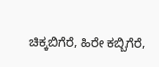ಚಿಕ್ಕಬಿಗೆರೆ, ಹಿರೇ ಕಬ್ಬಿಗೆರೆ,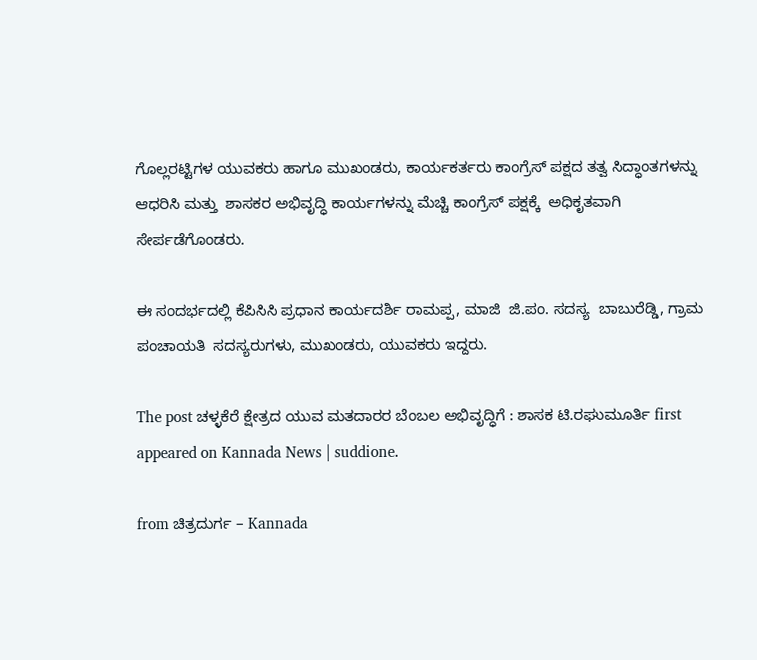ಗೊಲ್ಲರಟ್ಟಿಗಳ ಯುವಕರು ಹಾಗೂ ಮುಖಂಡರು, ಕಾರ್ಯಕರ್ತರು ಕಾಂಗ್ರೆಸ್ ಪಕ್ಷದ ತತ್ವ ಸಿದ್ಧಾಂತಗಳನ್ನು ಆಧರಿಸಿ ಮತ್ತು  ಶಾಸಕರ ಅಭಿವೃದ್ಧಿ ಕಾರ್ಯಗಳನ್ನು ಮೆಚ್ಚಿ ಕಾಂಗ್ರೆಸ್ ಪಕ್ಷಕ್ಕೆ  ಅಧಿಕೃತವಾಗಿ ಸೇರ್ಪಡೆಗೊಂಡರು.

ಈ ಸಂದರ್ಭದಲ್ಲಿ ಕೆಪಿಸಿಸಿ ಪ್ರಧಾನ ಕಾರ್ಯದರ್ಶಿ ರಾಮಪ್ಪ, ಮಾಜಿ  ಜಿ.ಪಂ. ಸದಸ್ಯ  ಬಾಬುರೆಡ್ಡಿ, ಗ್ರಾಮ ಪಂಚಾಯತಿ  ಸದಸ್ಯರುಗಳು, ಮುಖಂಡರು, ಯುವಕರು ಇದ್ದರು.

The post ಚಳ್ಳಕೆರೆ ಕ್ಷೇತ್ರದ ಯುವ ಮತದಾರರ ಬೆಂಬಲ ಅಭಿವೃದ್ಧಿಗೆ : ಶಾಸಕ ಟಿ.ರಘುಮೂರ್ತಿ first appeared on Kannada News | suddione.

from ಚಿತ್ರದುರ್ಗ – Kannada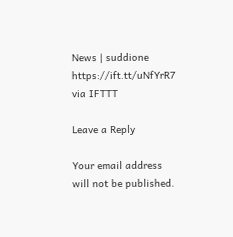News | suddione https://ift.tt/uNfYrR7
via IFTTT

Leave a Reply

Your email address will not be published.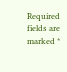Required fields are marked *